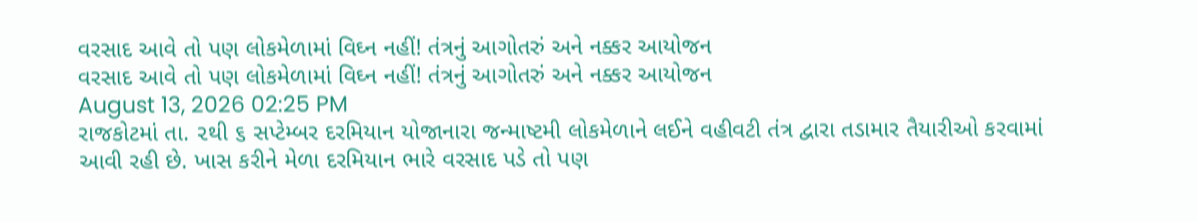વરસાદ આવે તો પણ લોકમેળામાં વિઘ્ન નહીં! તંત્રનું આગોતરું અને નક્કર આયોજન
વરસાદ આવે તો પણ લોકમેળામાં વિઘ્ન નહીં! તંત્રનું આગોતરું અને નક્કર આયોજન
August 13, 2026 02:25 PM
રાજકોટમાં તા. ૨થી ૬ સપ્ટેમ્બર દરમિયાન યોજાનારા જન્માષ્ટમી લોકમેળાને લઈને વહીવટી તંત્ર દ્વારા તડામાર તૈયારીઓ કરવામાં આવી રહી છે. ખાસ કરીને મેળા દરમિયાન ભારે વરસાદ પડે તો પણ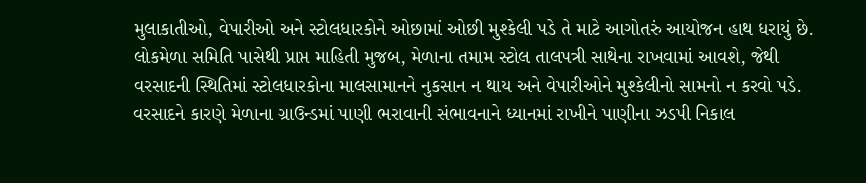મુલાકાતીઓ, વેપારીઓ અને સ્ટોલધારકોને ઓછામાં ઓછી મુશ્કેલી પડે તે માટે આગોતરું આયોજન હાથ ધરાયું છે.
લોકમેળા સમિતિ પાસેથી પ્રાપ્ત માહિતી મુજબ, મેળાના તમામ સ્ટોલ તાલપત્રી સાથેના રાખવામાં આવશે, જેથી વરસાદની સ્થિતિમાં સ્ટોલધારકોના માલસામાનને નુકસાન ન થાય અને વેપારીઓને મુશ્કેલીનો સામનો ન કરવો પડે. વરસાદને કારણે મેળાના ગ્રાઉન્ડમાં પાણી ભરાવાની સંભાવનાને ધ્યાનમાં રાખીને પાણીના ઝડપી નિકાલ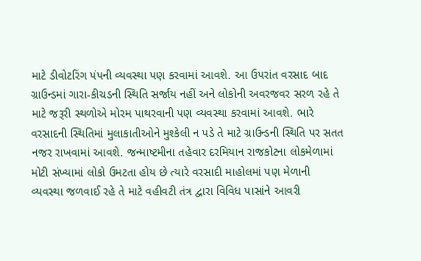માટે ડીવોટરિંગ પંપની વ્યવસ્થા પણ કરવામાં આવશે. આ ઉપરાંત વરસાદ બાદ ગ્રાઉન્ડમાં ગારા-કીચડની સ્થિતિ સર્જાય નહીં અને લોકોની અવરજવર સરળ રહે તે માટે જરૂરી સ્થળોએ મોરમ પાથરવાની પણ વ્યવસ્થા કરવામાં આવશે. ભારે વરસાદની સ્થિતિમાં મુલાકાતીઓને મુશ્કેલી ન પડે તે માટે ગ્રાઉન્ડની સ્થિતિ પર સતત નજર રાખવામાં આવશે. જન્માષ્ટમીના તહેવાર દરમિયાન રાજકોટના લોકમેળામાં મોટી સંખ્યામાં લોકો ઉમટતા હોય છે ત્યારે વરસાદી માહોલમાં પણ મેળાની વ્યવસ્થા જળવાઈ રહે તે માટે વહીવટી તંત્ર દ્વારા વિવિધ પાસાંને આવરી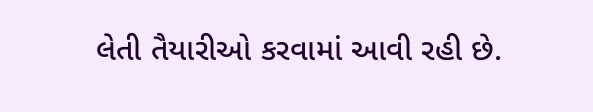લેતી તૈયારીઓ કરવામાં આવી રહી છે.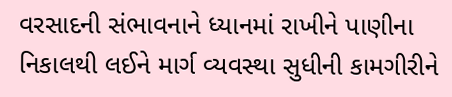વરસાદની સંભાવનાને ધ્યાનમાં રાખીને પાણીના નિકાલથી લઈને માર્ગ વ્યવસ્થા સુધીની કામગીરીને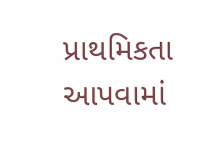પ્રાથમિકતા આપવામાં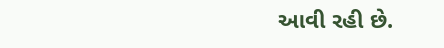આવી રહી છે.